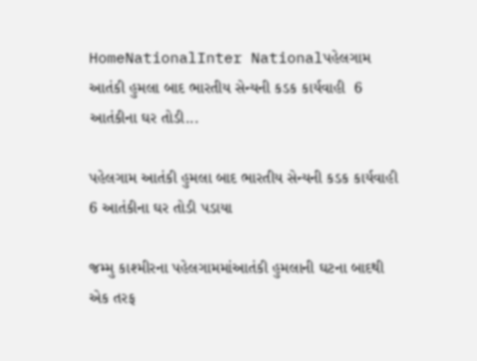HomeNationalInter Nationalપહેલગામ આતંકી હુમલા બાદ ભારતીય સેન્યની કડક કાર્યવાહી  6 આતંકીના ઘર તોડી...

પહેલગામ આતંકી હુમલા બાદ ભારતીય સેન્યની કડક કાર્યવાહી  6 આતંકીના ઘર તોડી પડાયા

જમ્મુ કાશ્મીરના પહેલગામમાંઆતંકી હુમલાની ઘટના બાદથી એક તરફ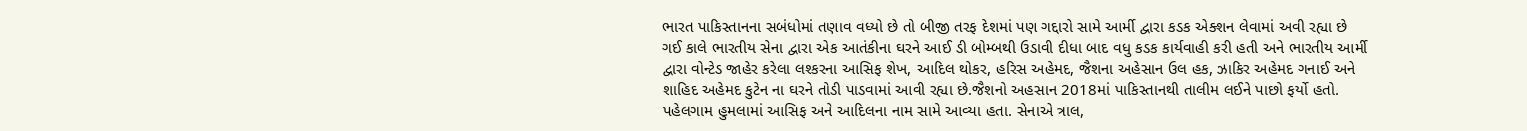ભારત પાકિસ્તાનના સબંધોમાં તણાવ વધ્યો છે તો બીજી તરફ દેશમાં પણ ગદ્દારો સામે આર્મી દ્વારા કડક એક્શન લેવામાં અવી રહ્યા છે ગઈ કાલે ભારતીય સેના દ્વારા એક આતંકીના ઘરને આઈ ડી બોમ્બથી ઉડાવી દીધા બાદ વધુ કડક કાર્યવાહી કરી હતી અને ભારતીય આર્મી દ્વારા વોન્ટેડ જાહેર કરેલા લશ્કરના આસિફ શેખ, આદિલ થોકર, હરિસ અહેમદ, જૈશના અહેસાન ઉલ હક, ઝાકિર અહેમદ ગનાઈ અને શાહિદ અહેમદ કુટેન ના ઘરને તોડી પાડવામાં આવી રહ્યા છે.જૈશનો અહસાન 2018માં પાકિસ્તાનથી તાલીમ લઈને પાછો ફર્યો હતો. પહેલગામ હુમલામાં આસિફ અને આદિલના નામ સામે આવ્યા હતા. સેનાએ ત્રાલ,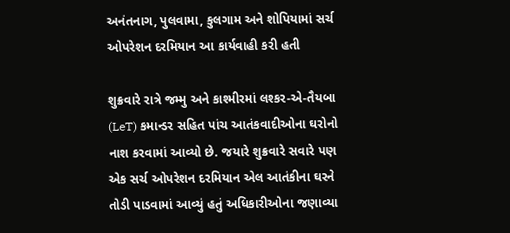અનંતનાગ, પુલવામા, કુલગામ અને શોપિયામાં સર્ચ ઓપરેશન દરમિયાન આ કાર્યવાહી કરી હતી

શુક્રવારે રાત્રે જમ્મુ અને કાશ્મીરમાં લશ્કર-એ-તૈયબા (LeT) કમાન્ડર સહિત પાંચ આતંકવાદીઓના ઘરોનો નાશ કરવામાં આવ્યો છે. જયારે શુક્રવારે સવારે પણ એક સર્ચ ઓપરેશન દરમિયાન એલ આતંકીના ઘરને તોડી પાડવામાં આવ્યું હતું અધિકારીઓના જણાવ્યા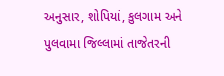અનુસાર, શોપિયાં, કુલગામ અને પુલવામા જિલ્લામાં તાજેતરની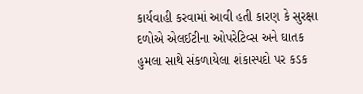કાર્યવાહી કરવામાં આવી હતી કારણ કે સુરક્ષા દળોએ એલઈટીના ઓપરેટિવ્સ અને ઘાતક હુમલા સાથે સંકળાયેલા શંકાસ્પદો પર કડક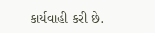કાર્યવાહી કરી છે.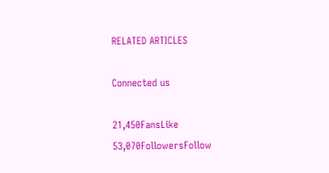RELATED ARTICLES

Connected us

21,450FansLike
53,070FollowersFollow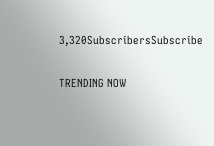3,320SubscribersSubscribe

TRENDING NOW